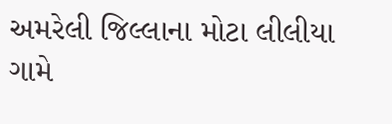અમરેલી જિલ્લાના મોટા લીલીયા ગામે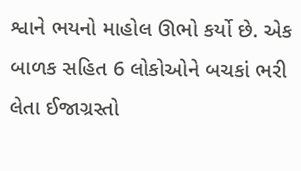શ્વાને ભયનો માહોલ ઊભો કર્યો છે. એક બાળક સહિત 6 લોકોઓને બચકાં ભરી લેતા ઈજાગ્રસ્તો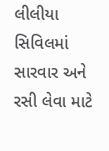લીલીયા સિવિલમાં સારવાર અને રસી લેવા માટે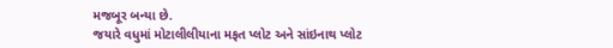મજબૂર બન્યા છે.
જયારે વધુમાં મોટાલીલીયાના મફત પ્લોટ અને સાંઇનાથ પ્લોટ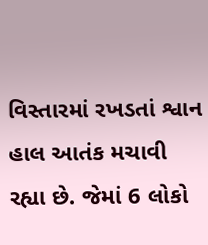વિસ્તારમાં રખડતાં શ્વાન હાલ આતંક મચાવી રહ્યા છે. જેમાં 6 લોકો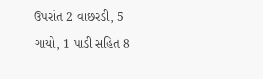ઉપરાંત 2 વાછરડી, 5 ગાયો, 1 પાડી સહિત 8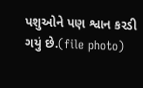પશુઓને પણ શ્વાન કરડી ગયું છે.(file photo)